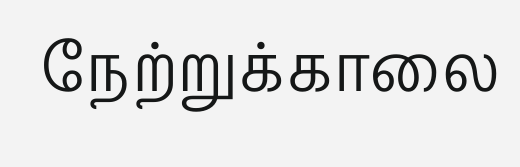நேற்றுக்காலை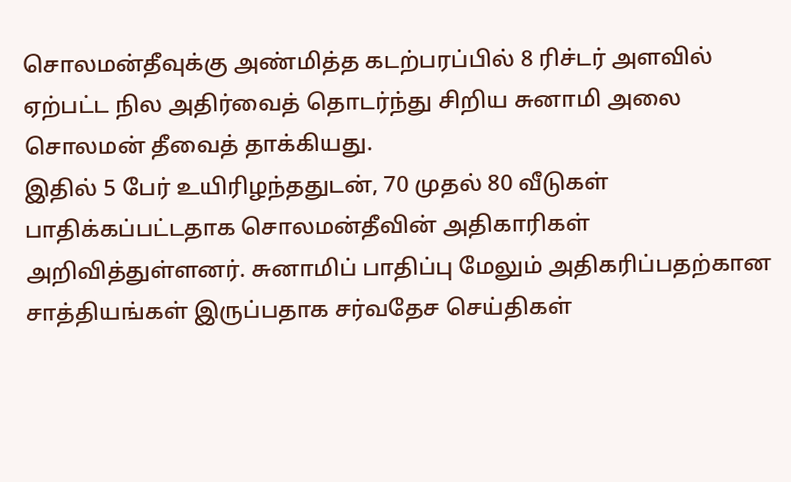சொலமன்தீவுக்கு அண்மித்த கடற்பரப்பில் 8 ரிச்டர் அளவில் ஏற்பட்ட நில அதிர்வைத் தொடர்ந்து சிறிய சுனாமி அலை சொலமன் தீவைத் தாக்கியது.
இதில் 5 பேர் உயிரிழந்ததுடன், 70 முதல் 80 வீடுகள் பாதிக்கப்பட்டதாக சொலமன்தீவின் அதிகாரிகள் அறிவித்துள்ளனர். சுனாமிப் பாதிப்பு மேலும் அதிகரிப்பதற்கான சாத்தியங்கள் இருப்பதாக சர்வதேச செய்திகள்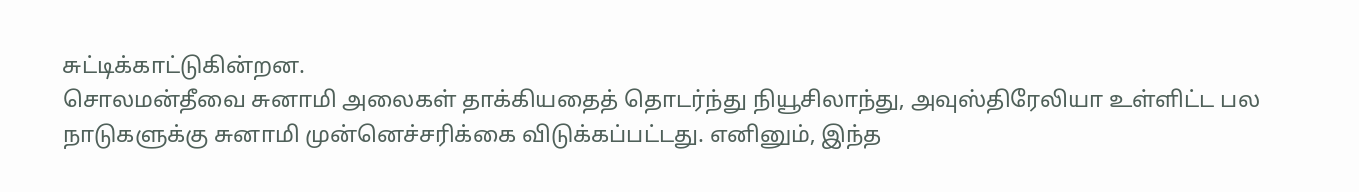சுட்டிக்காட்டுகின்றன.
சொலமன்தீவை சுனாமி அலைகள் தாக்கியதைத் தொடர்ந்து நியூசிலாந்து, அவுஸ்திரேலியா உள்ளிட்ட பல நாடுகளுக்கு சுனாமி முன்னெச்சரிக்கை விடுக்கப்பட்டது. எனினும், இந்த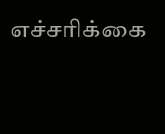எச்சரிக்கை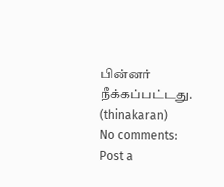பின்னர் நீக்கப்பட்டது.
(thinakaran)
No comments:
Post a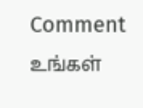Comment
உங்கள்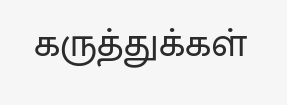கருத்துக்கள்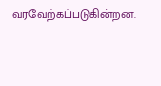வரவேற்கப்படுகின்றன.